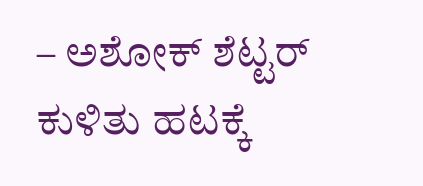– ಅಶೋಕ್ ಶೆಟ್ಟರ್
ಕುಳಿತು ಹಟಕ್ಕೆ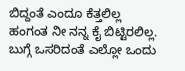ಬಿದ್ದಂತೆ ಎಂದೂ ಕೆತ್ತಲಿಲ್ಲ
ಹಂಗಂತ ನೀ ನನ್ನ ಕೈ ಬಿಟ್ಟಿರಲಿಲ್ಲ.
ಬುಗ್ಗೆ ಒಸರಿದಂತೆ ಎಲ್ಲೋ ಒಂದು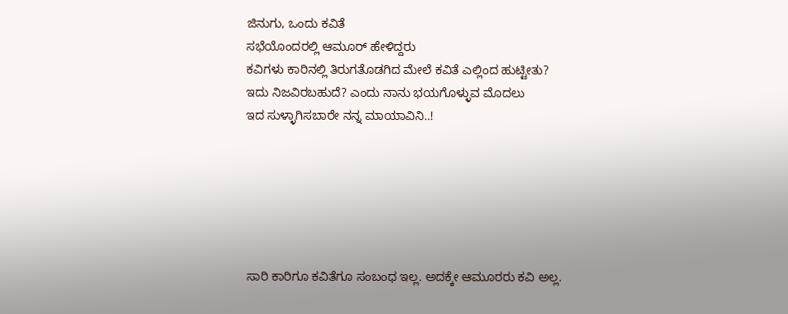ಜಿನುಗು, ಒಂದು ಕವಿತೆ
ಸಭೆಯೊಂದರಲ್ಲಿ ಆಮೂರ್ ಹೇಳಿದ್ದರು
ಕವಿಗಳು ಕಾರಿನಲ್ಲಿ ತಿರುಗತೊಡಗಿದ ಮೇಲೆ ಕವಿತೆ ಎಲ್ಲಿಂದ ಹುಟ್ಟೀತು?
ಇದು ನಿಜವಿರಬಹುದೆ? ಎಂದು ನಾನು ಭಯಗೊಳ್ಳುವ ಮೊದಲು
ಇದ ಸುಳ್ಳಾಗಿಸಬಾರೇ ನನ್ನ ಮಾಯಾವಿನಿ..!






ಸಾರಿ ಕಾರಿಗೂ ಕವಿತೆಗೂ ಸಂಬಂಧ ಇಲ್ಲ. ಅದಕ್ಕೇ ಆಮೂರರು ಕವಿ ಅಲ್ಲ.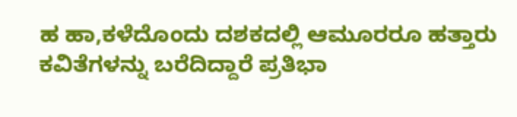ಹ ಹಾ,ಕಳೆದೊಂದು ದಶಕದಲ್ಲಿ ಆಮೂರರೂ ಹತ್ತಾರು ಕವಿತೆಗಳನ್ನು ಬರೆದಿದ್ದಾರೆ ಪ್ರತಿಭಾ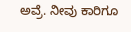ಅವ್ರೆ. ನೀವು ಕಾರಿಗೂ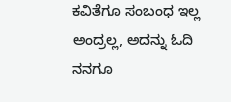ಕವಿತೆಗೂ ಸಂಬಂಧ ಇಲ್ಲ ಅಂದ್ರಲ್ಲ, ಅದನ್ನು ಓದಿ ನನಗೂ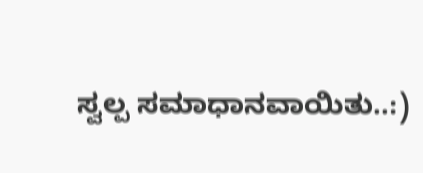ಸ್ವಲ್ಪ ಸಮಾಧಾನವಾಯಿತು..:)